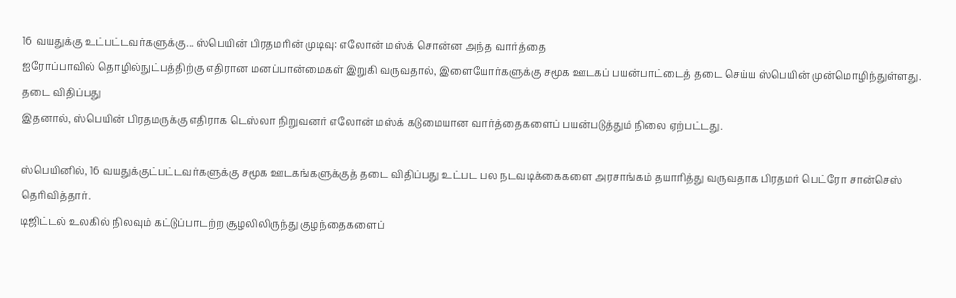16 வயதுக்கு உட்பட்டவர்களுக்கு... ஸ்பெயின் பிரதமரின் முடிவு: எலோன் மஸ்க் சொன்ன அந்த வார்த்தை
ஐரோப்பாவில் தொழில்நுட்பத்திற்கு எதிரான மனப்பான்மைகள் இறுகி வருவதால், இளையோர்களுக்கு சமூக ஊடகப் பயன்பாட்டைத் தடை செய்ய ஸ்பெயின் முன்மொழிந்துள்ளது.
தடை விதிப்பது
இதனால், ஸ்பெயின் பிரதமருக்கு எதிராக டெஸ்லா நிறுவனர் எலோன் மஸ்க் கடுமையான வார்த்தைகளைப் பயன்படுத்தும் நிலை ஏற்பட்டது.

ஸ்பெயினில், 16 வயதுக்குட்பட்டவர்களுக்கு சமூக ஊடகங்களுக்குத் தடை விதிப்பது உட்பட பல நடவடிக்கைகளை அரசாங்கம் தயாரித்து வருவதாக பிரதமர் பெட்ரோ சான்செஸ் தெரிவித்தார்.
டிஜிட்டல் உலகில் நிலவும் கட்டுப்பாடற்ற சூழலிலிருந்து குழந்தைகளைப்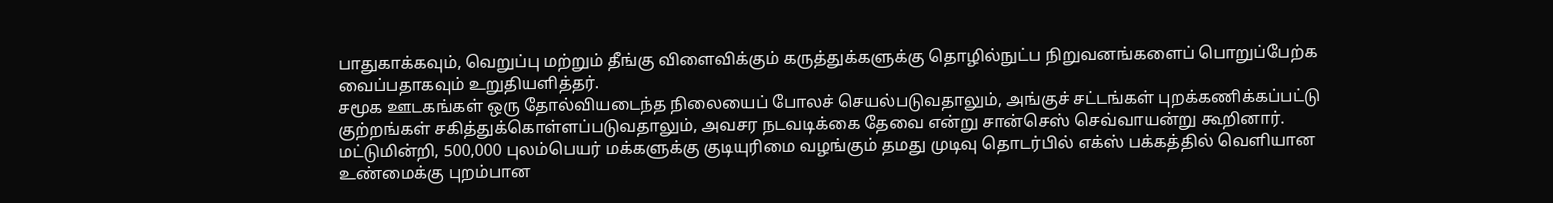பாதுகாக்கவும், வெறுப்பு மற்றும் தீங்கு விளைவிக்கும் கருத்துக்களுக்கு தொழில்நுட்ப நிறுவனங்களைப் பொறுப்பேற்க வைப்பதாகவும் உறுதியளித்தர்.
சமூக ஊடகங்கள் ஒரு தோல்வியடைந்த நிலையைப் போலச் செயல்படுவதாலும், அங்குச் சட்டங்கள் புறக்கணிக்கப்பட்டு குற்றங்கள் சகித்துக்கொள்ளப்படுவதாலும், அவசர நடவடிக்கை தேவை என்று சான்செஸ் செவ்வாயன்று கூறினார்.
மட்டுமின்றி, 500,000 புலம்பெயர் மக்களுக்கு குடியுரிமை வழங்கும் தமது முடிவு தொடர்பில் எக்ஸ் பக்கத்தில் வெளியான உண்மைக்கு புறம்பான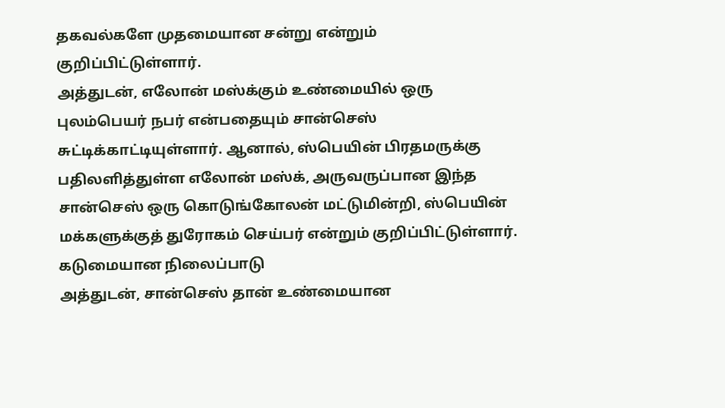தகவல்களே முதமையான சன்று என்றும் குறிப்பிட்டுள்ளார்.
அத்துடன், எலோன் மஸ்க்கும் உண்மையில் ஒரு புலம்பெயர் நபர் என்பதையும் சான்செஸ் சுட்டிக்காட்டியுள்ளார். ஆனால், ஸ்பெயின் பிரதமருக்கு பதிலளித்துள்ள எலோன் மஸ்க், அருவருப்பான இந்த சான்செஸ் ஒரு கொடுங்கோலன் மட்டுமின்றி, ஸ்பெயின் மக்களுக்குத் துரோகம் செய்பர் என்றும் குறிப்பிட்டுள்ளார்.
கடுமையான நிலைப்பாடு
அத்துடன், சான்செஸ் தான் உண்மையான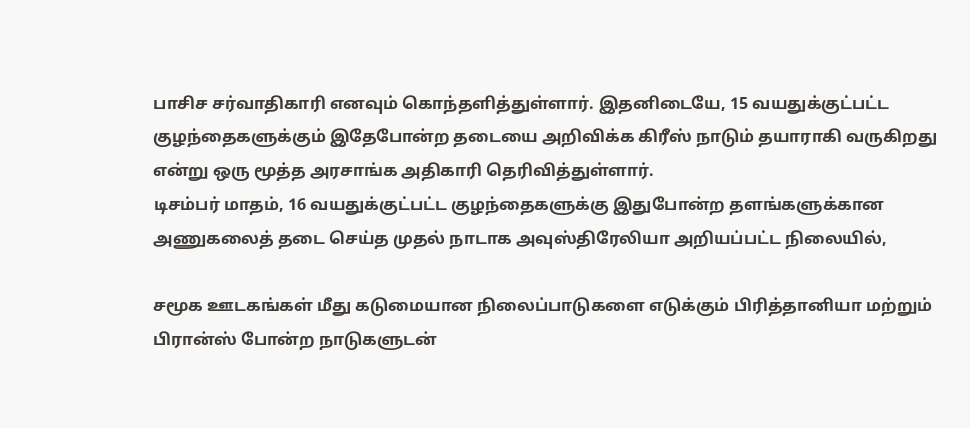பாசிச சர்வாதிகாரி எனவும் கொந்தளித்துள்ளார். இதனிடையே, 15 வயதுக்குட்பட்ட குழந்தைகளுக்கும் இதேபோன்ற தடையை அறிவிக்க கிரீஸ் நாடும் தயாராகி வருகிறது என்று ஒரு மூத்த அரசாங்க அதிகாரி தெரிவித்துள்ளார்.
டிசம்பர் மாதம், 16 வயதுக்குட்பட்ட குழந்தைகளுக்கு இதுபோன்ற தளங்களுக்கான அணுகலைத் தடை செய்த முதல் நாடாக அவுஸ்திரேலியா அறியப்பட்ட நிலையில்,

சமூக ஊடகங்கள் மீது கடுமையான நிலைப்பாடுகளை எடுக்கும் பிரித்தானியா மற்றும் பிரான்ஸ் போன்ற நாடுகளுடன்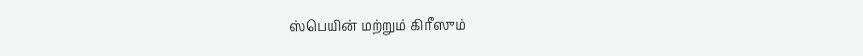ஸ்பெயின் மற்றும் கிரீஸும்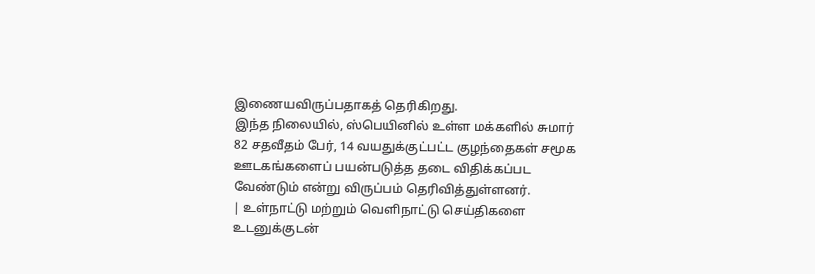இணையவிருப்பதாகத் தெரிகிறது.
இந்த நிலையில், ஸ்பெயினில் உள்ள மக்களில் சுமார் 82 சதவீதம் பேர், 14 வயதுக்குட்பட்ட குழந்தைகள் சமூக ஊடகங்களைப் பயன்படுத்த தடை விதிக்கப்பட வேண்டும் என்று விருப்பம் தெரிவித்துள்ளனர்.
| உள்நாட்டு மற்றும் வெளிநாட்டு செய்திகளை உடனுக்குடன்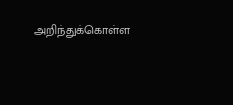அறிந்துக்கொள்ள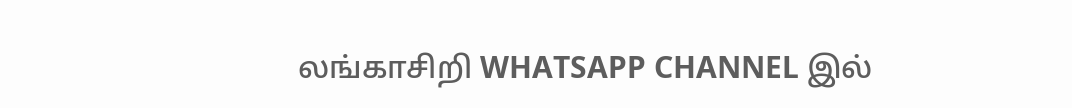லங்காசிறி WHATSAPP CHANNEL இல்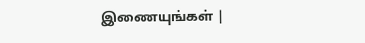இணையுங்கள் |